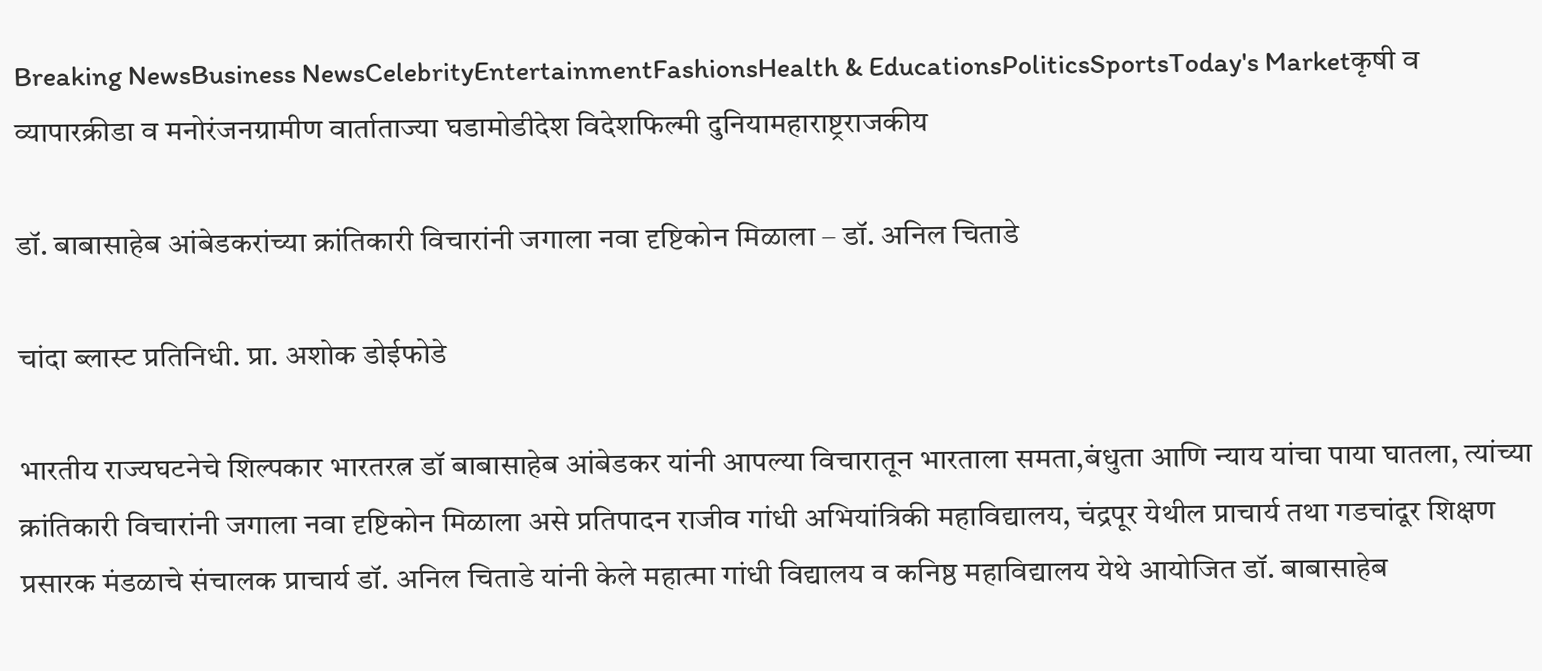Breaking NewsBusiness NewsCelebrityEntertainmentFashionsHealth & EducationsPoliticsSportsToday's Marketकृषी व व्यापारक्रीडा व मनोरंजनग्रामीण वार्ताताज्या घडामोडीदेश विदेशफिल्मी दुनियामहाराष्ट्रराजकीय

डॉ. बाबासाहेब आंबेडकरांच्या क्रांतिकारी विचारांनी जगाला नवा दृष्टिकोन मिळाला – डॉ. अनिल चिताडे

चांदा ब्लास्ट प्रतिनिधी. प्रा. अशोक डोईफोडे

भारतीय राज्यघटनेचे शिल्पकार भारतरत्न डॉ बाबासाहेब आंबेडकर यांनी आपल्या विचारातून भारताला समता,बंधुता आणि न्याय यांचा पाया घातला, त्यांच्या क्रांतिकारी विचारांनी जगाला नवा दृष्टिकोन मिळाला असे प्रतिपादन राजीव गांधी अभियांत्रिकी महाविद्यालय, चंद्रपूर येथील प्राचार्य तथा गडचांदूर शिक्षण प्रसारक मंडळाचे संचालक प्राचार्य डॉ. अनिल चिताडे यांनी केले महात्मा गांधी विद्यालय व कनिष्ठ महाविद्यालय येथे आयोजित डॉ. बाबासाहेब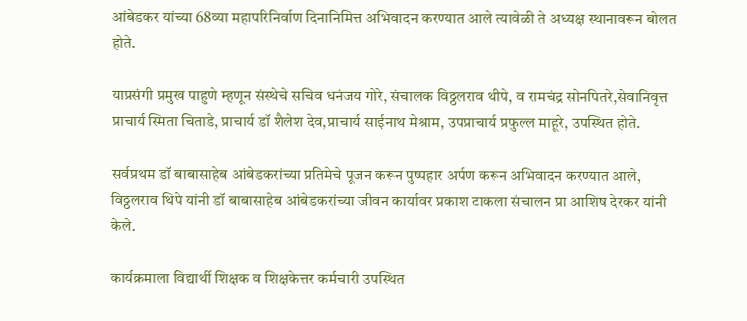आंबेडकर यांच्या 68व्या महापरिनिर्वाण दिनानिमित्त अभिवादन करण्यात आले त्यावेळी ते अध्यक्ष स्थानावरून बोलत होते.

याप्रसंगी प्रमुख पाहुणे म्हणून संस्थेचे सचिव धनंजय गोरे, संचालक विठ्ठलराव थीपे, व रामचंद्र सोनपितरे,सेवानिवृत्त प्राचार्य स्मिता चिताडे, प्राचार्य डॉ शैलेश देव,प्राचार्य साईनाथ मेश्राम, उपप्राचार्य प्रफुल्ल माहूरे, उपस्थित होते.

सर्वप्रथम डॉ बाबासाहेब आंबेडकरांच्या प्रतिमेचे पूजन करून पुष्पहार अर्पण करून अभिवादन करण्यात आले, विठ्ठलराव थिपे यांनी डॉ बाबासाहेब आंबेडकरांच्या जीवन कार्यावर प्रकाश टाकला संचालन प्रा आशिष देरकर यांनी केले.

कार्यक्रमाला विद्यार्थी शिक्षक व शिक्षकेत्तर कर्मचारी उपस्थित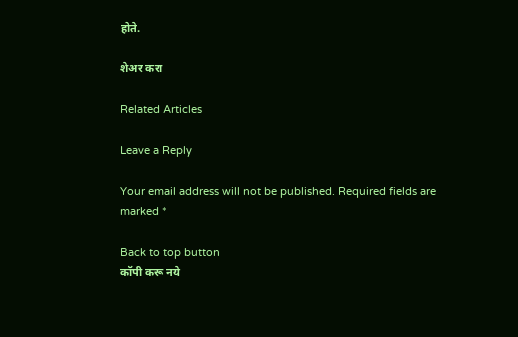होते.

शेअर करा

Related Articles

Leave a Reply

Your email address will not be published. Required fields are marked *

Back to top button
कॉपी करू नये